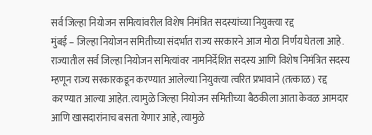सर्व जिल्हा नियोजन समित्यांवरील विशेष निमंत्रित सदस्यांच्या नियुक्त्या रद्द
मुंबई – जिल्हा नियोजन समितीच्या संदर्भात राज्य सरकारने आज मोठा निर्णय घेतला आहे. राज्यातील सर्व जिल्हा नियोजन समित्यांवर नामनिर्देशित सदस्य आणि विशेष निमंत्रित सदस्य म्हणून राज्य सरकारकडून करण्यात आलेल्या नियुक्त्या त्वरित प्रभावाने (तत्काळ) रद्द करण्यात आल्या आहेत. त्यामुळे जिल्हा नियोजन समितीच्या बैठकीला आता केवळ आमदार आणि खासदारांनाच बसता येणार आहे, त्यामुळे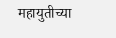महायुतीच्या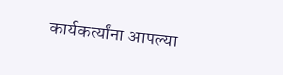कार्यकर्त्यांना आपल्या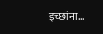इच्छांना…